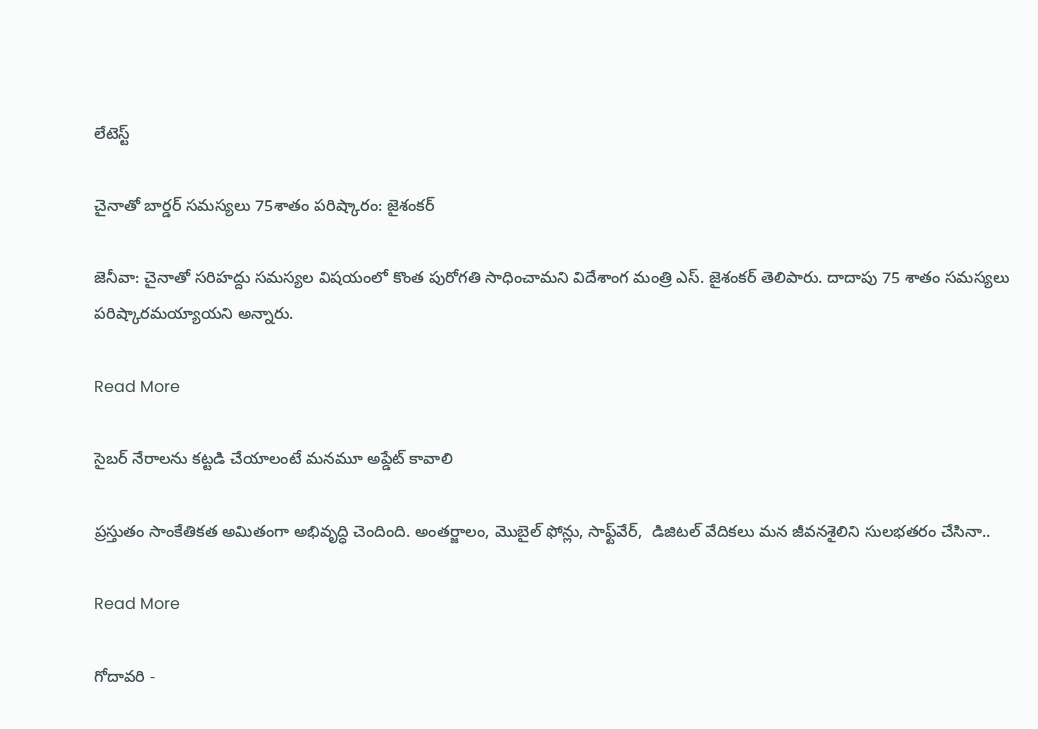లేటెస్ట్

చైనాతో బార్డర్ సమస్యలు 75శాతం పరిష్కారం: జైశంకర్

జెనీవా: చైనాతో సరిహద్దు సమస్యల విషయంలో కొంత పురోగతి సాధించామని విదేశాంగ మంత్రి ఎస్. జైశంకర్ తెలిపారు. దాదాపు 75 శాతం సమస్యలు పరిష్కారమయ్యాయని అన్నారు.

Read More

సైబర్ నేరాలను కట్టడి చేయాలంటే మనమూ అప్డేట్ కావాలి

ప్రస్తుతం సాంకేతికత అమితంగా అభివృద్ధి చెందింది. అంతర్జాలం, మొబైల్ ఫోన్లు, సాఫ్ట్‌‌వేర్,  డిజిటల్ వేదికలు మన జీవనశైలిని సులభతరం చేసినా..

Read More

గోదావరి -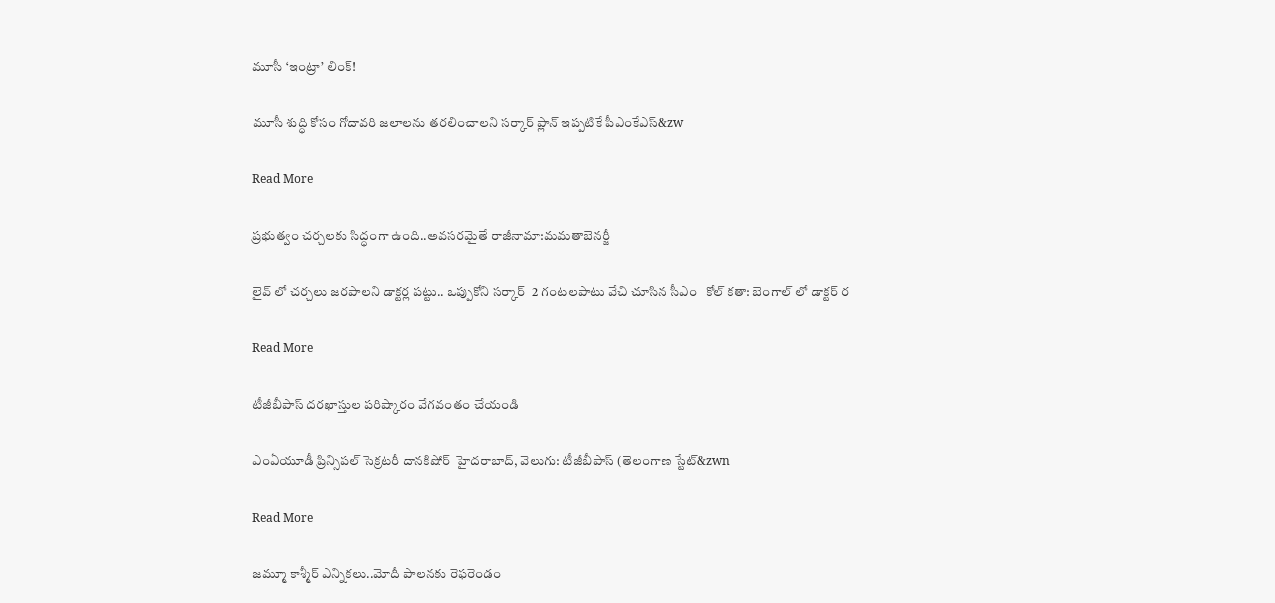మూసీ ‘ఇంట్రా’ లింక్!

మూసీ శుద్ధి కోసం గోదావరి జలాలను తరలించాలని సర్కార్ ప్లాన్ ఇప్పటికే పీఎంకేఎస్‌‌‌‌‌‌‌‌‌‌‌&zw

Read More

ప్రభుత్వం చర్చలకు సిద్ధంగా ఉంది..అవసరమైతే రాజీనామా:మమతాబెనర్జీ

లైవ్ లో చర్చలు జరపాలని డాక్టర్ల పట్టు.. ఒప్పుకోని సర్కార్  2 గంటలపాటు వేచి చూసిన సీఎం   కోల్ కతా: బెంగాల్‌‌ లో డాక్టర్ ర

Read More

టీజీబీపాస్‌‌‌‌‌‌‌‌‌‌‌‌‌‌‌‌‌‌‌‌‌‌‌‌‌‌‌‌‌‌‌‌‌‌‌‌‌‌‌‌‌‌‌‌‌‌‌‌‌‌‌‌‌‌‌‌‌‌‌‌‌‌‌‌ దరఖాస్తుల పరిష్కారం వేగవంతం చేయండి

ఎంఏయూడీ ప్రిన్సిపల్ సెక్రటరీ దానకిషోర్  హైదరాబాద్, వెలుగు: టీజీబీపాస్ (తెలంగాణ స్టేట్‌‌‌‌‌‌‌‌&zwn

Read More

జమ్మూ కాశ్మీర్ ఎన్నికలు..మోదీ పాలనకు రెఫరెండం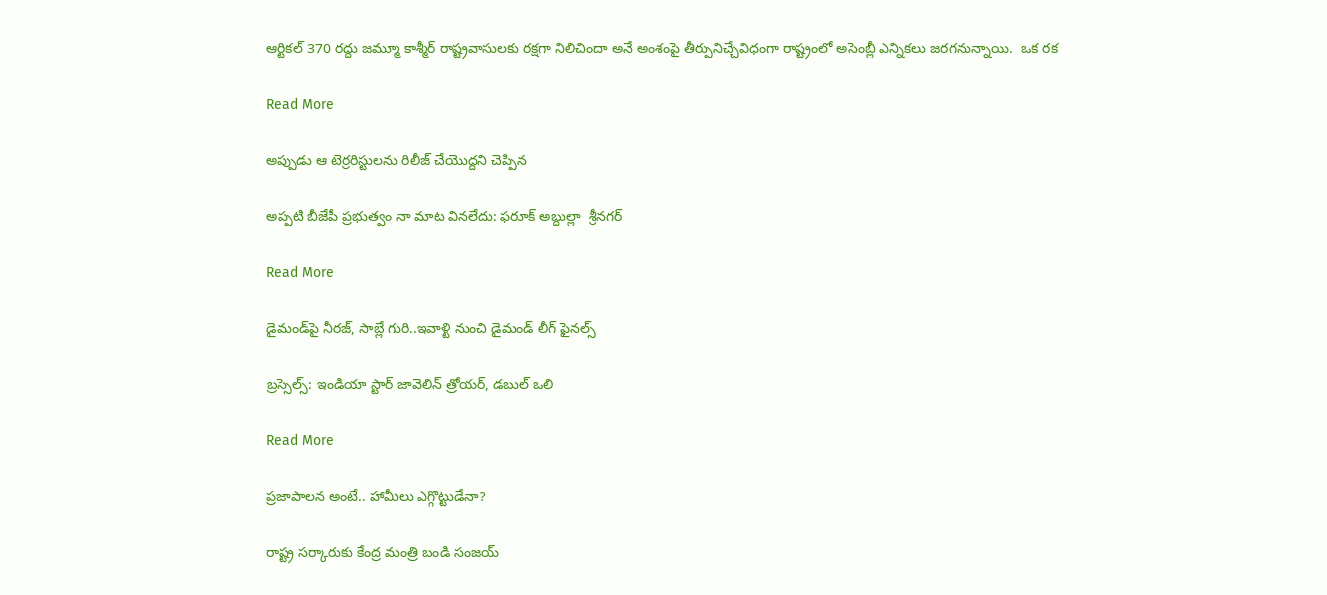ఆర్టికల్ 370 రద్దు జమ్మూ కాశ్మీర్ రాష్ట్రవాసులకు రక్షగా నిలిచిందా అనే అంశంపై తీర్పునిచ్చేవిధంగా రాష్ట్రంలో అసెంబ్లీ ఎన్నికలు జరగనున్నాయి.  ఒక రక

Read More

అప్పుడు ఆ టెర్రరిస్టులను రిలీజ్ చేయొద్దని చెప్పిన

అప్పటి బీజేపీ ప్రభుత్వం నా మాట వినలేదు: ఫరూక్ అబ్దుల్లా  శ్రీనగర్‌‌‌‌‌‌‌‌‌‌‌‌

Read More

డైమండ్‌‌‌‌పై నీరజ్, సాబ్లే గురి..ఇవాళ్టి నుంచి డైమండ్ లీగ్ ఫైనల్స్‌‌‌‌

బ్రస్సెల్స్‌‌‌‌: ఇండియా స్టార్ జావెలిన్‌‌‌‌ త్రోయర్‌‌‌‌‌‌‌‌, డబుల్ ఒలి

Read More

ప్రజాపాలన అంటే.. హామీలు ఎగ్గొట్టుడేనా?

రాష్ట్ర సర్కారుకు కేంద్ర మంత్రి బండి సంజయ్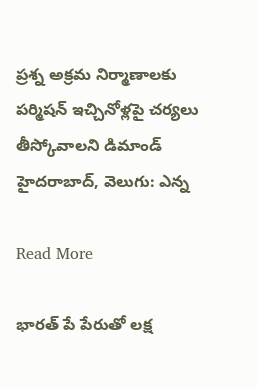ప్రశ్న అక్రమ నిర్మాణాలకు పర్మిషన్ ఇచ్చినోళ్లపై చర్యలు తీస్కోవాలని డిమాండ్ హైదరాబాద్, వెలుగు: ఎన్న

Read More

భారత్‌‌ పే పేరుతో లక్ష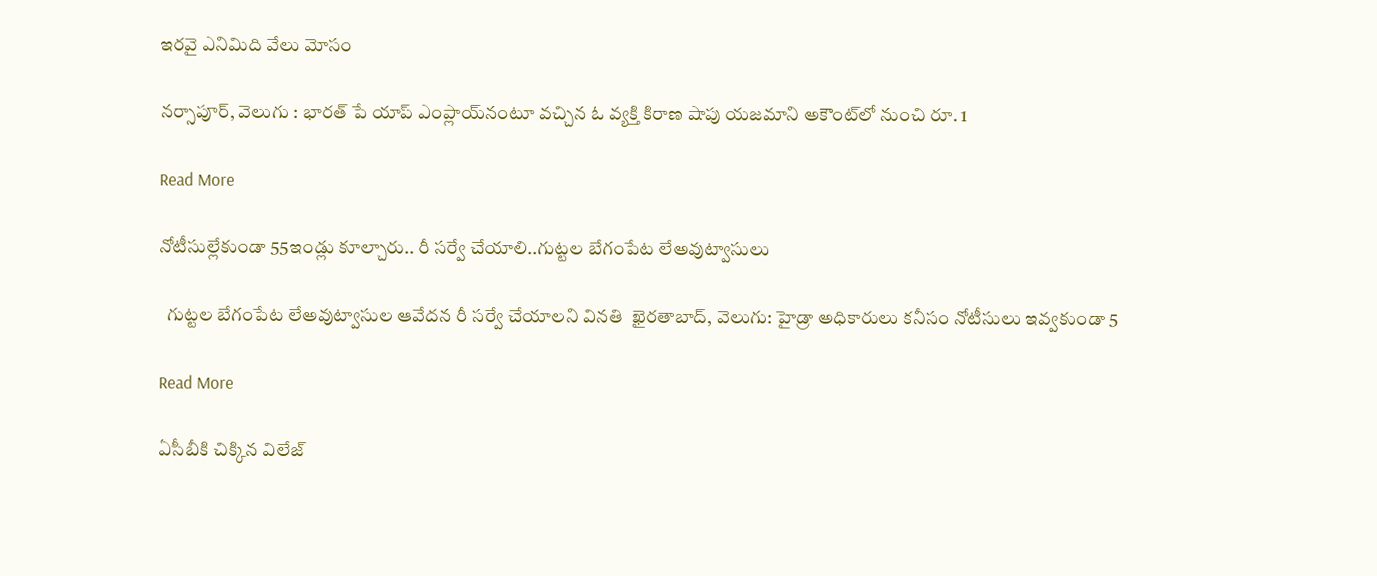ఇరవై ఎనిమిది వేలు మోసం

నర్సాపూర్, వెలుగు : భారత్‌‌ పే యాప్‌‌ ఎంప్లాయ్‌‌నంటూ వచ్చిన ఓ వ్యక్తి కిరాణ షాపు యజమాని అకౌంట్‌‌లో నుంచి రూ. 1

Read More

నోటీసుల్లేకుండా 55ఇండ్లు కూల్చారు.. రీ సర్వే చేయాలి..గుట్టల బేగంపేట లేఅవుట్వాసులు

  గుట్టల బేగంపేట లేఅవుట్వాసుల ఆవేదన రీ సర్వే చేయాలని వినతి  ఖైరతాబాద్, వెలుగు: హైడ్రా అధికారులు కనీసం నోటీసులు ఇవ్వకుండా 5

Read More

ఏసీబీకి చిక్కిన విలేజ్‌‌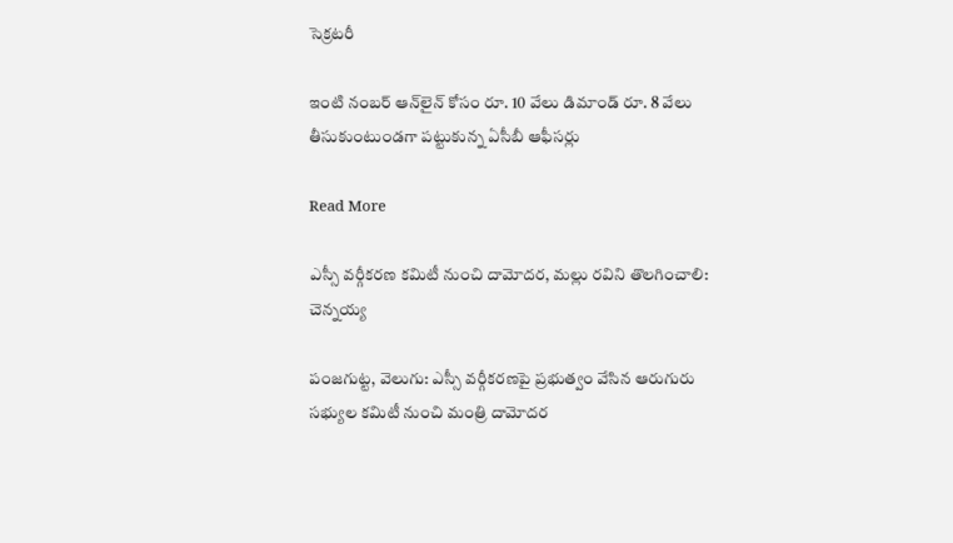సెక్రటరీ

ఇంటి నంబర్‌‌ ఆన్‌‌లైన్‌‌ కోసం రూ. 10 వేలు డిమాండ్‌‌ రూ. 8 వేలు తీసుకుంటుండగా పట్టుకున్న ఏసీబీ ఆఫీసర్లు

Read More

ఎస్సీ వర్గీకరణ కమిటీ నుంచి దామోదర, మల్లు రవిని తొలగించాలి: చెన్నయ్య

పంజగుట్ట, వెలుగు: ఎస్సీ వర్గీకరణపై ప్రభుత్వం వేసిన ఆరుగురు సభ్యుల కమిటీ నుంచి మంత్రి దామోదర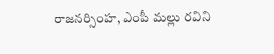రాజనర్సింహ, ఎంపీ మల్లు రవిని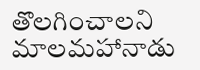తొలగించాలని మాలమహానాడు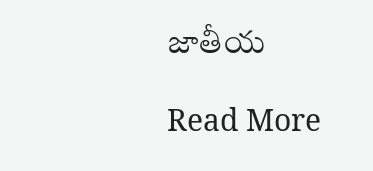జాతీయ

Read More